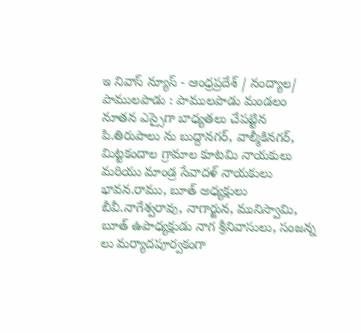ఇ నివాస్ న్యూస్ - ఆంధ్రప్రదేశ్ / నంద్యాల/ పాములపాడు : పాములపాడు మండలం నూతన ఎస్సైగా బాధ్యతలు చేపట్టిన పి.తిరుపాలు ను బుద్దానగర్, వాల్మీకినగర్, మిట్టకందాల గ్రామాల కూటమి నాయకులు మరియు మాండ్ర సేవాదళ్ నాయకులు భావన.రాము, బూత్ అధ్యక్షులు బీవీ.నాగేశ్వరావు, నాగార్జున, మునిస్వామి, బూత్ ఉపాధ్యక్షుడు నాగ శ్రీనివాసులు, సంజన్న లు మర్యాదపూర్వకంగా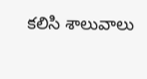కలిసి శాలువాలు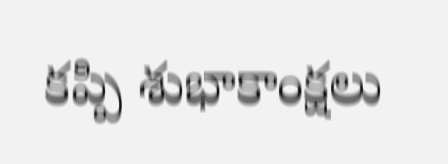కప్పి శుభాకాంక్షలు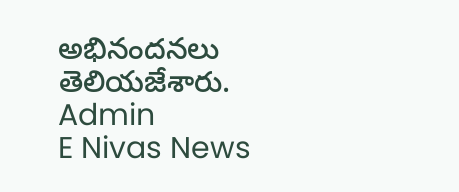అభినందనలు తెలియజేశారు.
Admin
E Nivas News